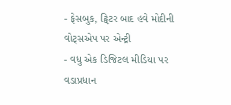- ફેસબુક, ટ્વિટર બાદ હવે મોદીની વોટ્સએપ પર એન્ટ્રી
- વધુ એક ડિજિટલ મીડિયા પર વડાપ્રધાન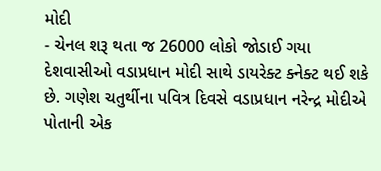મોદી
- ચેનલ શરૂ થતા જ 26000 લોકો જોડાઈ ગયા
દેશવાસીઓ વડાપ્રધાન મોદી સાથે ડાયરેક્ટ ક્નેક્ટ થઈ શકે છે. ગણેશ ચતુર્થીના પવિત્ર દિવસે વડાપ્રધાન નરેન્દ્ર મોદીએ પોતાની એક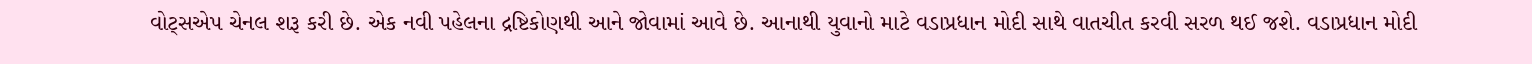વોટ્સએપ ચેનલ શરૂ કરી છે. એક નવી પહેલના દ્રષ્ટિકોણથી આને જોવામાં આવે છે. આનાથી યુવાનો માટે વડાપ્રધાન મોદી સાથે વાતચીત કરવી સરળ થઈ જશે. વડાપ્રધાન મોદી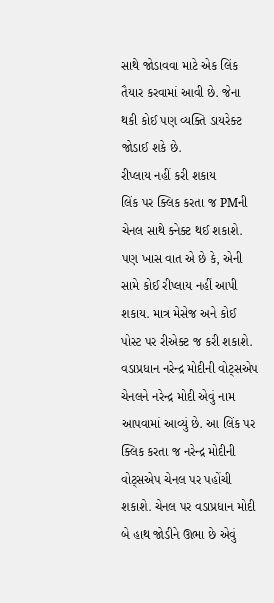સાથે જોડાવવા માટે એક લિંક તૈયાર કરવામાં આવી છે. જેના થકી કોઈ પણ વ્યક્તિ ડાયરેક્ટ જોડાઈ શકે છે.
રીપ્લાય નહીં કરી શકાય
લિંક પર ક્લિક કરતા જ PMની ચેનલ સાથે ક્નેક્ટ થઈ શકાશે. પણ ખાસ વાત એ છે કે, એની સામે કોઈ રીપ્લાય નહીં આપી શકાય. માત્ર મેસેજ અને કોઈ પોસ્ટ પર રીએક્ટ જ કરી શકાશે. વડાપ્રધાન નરેન્દ્ર મોદીની વોટ્સએપ ચેનલને નરેન્દ્ર મોદી એવું નામ આપવામાં આવ્યું છે. આ લિંક પર ક્લિક કરતા જ નરેન્દ્ર મોદીની વોટ્સએપ ચેનલ પર પહોંચી શકાશે. ચેનલ પર વડાપ્રધાન મોદી બે હાથ જોડીને ઊભા છે એવું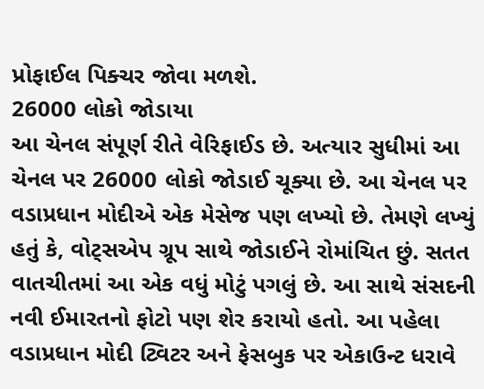પ્રોફાઈલ પિક્ચર જોવા મળશે.
26000 લોકો જોડાયા
આ ચેનલ સંપૂર્ણ રીતે વેરિફાઈડ છે. અત્યાર સુધીમાં આ ચેનલ પર 26000 લોકો જોડાઈ ચૂક્યા છે. આ ચેનલ પર વડાપ્રધાન મોદીએ એક મેસેજ પણ લખ્યો છે. તેમણે લખ્યું હતું કે, વોટ્સએપ ગ્રૂપ સાથે જોડાઈને રોમાંચિત છું. સતત વાતચીતમાં આ એક વધું મોટું પગલું છે. આ સાથે સંસદની નવી ઈમારતનો ફોટો પણ શેર કરાયો હતો. આ પહેલા વડાપ્રધાન મોદી ટ્વિટર અને ફેસબુક પર એકાઉન્ટ ધરાવે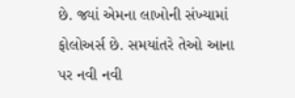છે. જ્યાં એમના લાખોની સંખ્યામાં ફોલોઅર્સ છે. સમયાંતરે તેઓ આના પર નવી નવી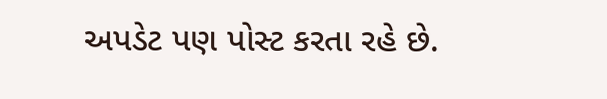અપડેટ પણ પોસ્ટ કરતા રહે છે.